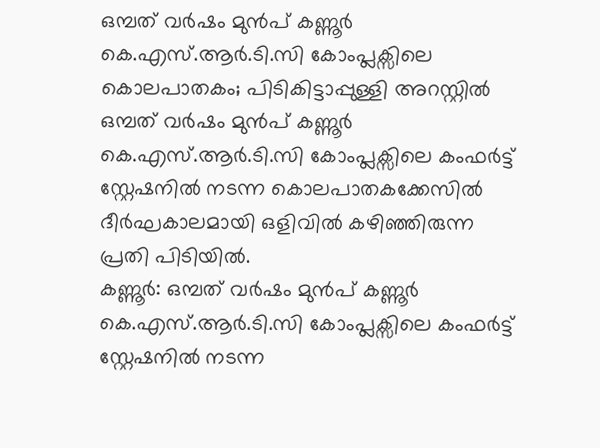ഒമ്പത് വർഷം മുൻപ് കണ്ണൂർ കെ.എസ്.ആർ.ടി.സി കോംപ്ലക്സിലെ കൊലപാതകം; പിടികിട്ടാപ്പുള്ളി അറസ്റ്റിൽ
ഒമ്പത് വർഷം മുൻപ് കണ്ണൂർ കെ.എസ്.ആർ.ടി.സി കോംപ്ലക്സിലെ കംഫർട്ട് സ്റ്റേഷനിൽ നടന്ന കൊലപാതകക്കേസിൽ ദീർഘകാലമായി ഒളിവിൽ കഴിഞ്ഞിരുന്ന പ്രതി പിടിയിൽ.
കണ്ണൂർ: ഒമ്പത് വർഷം മുൻപ് കണ്ണൂർ കെ.എസ്.ആർ.ടി.സി കോംപ്ലക്സിലെ കംഫർട്ട് സ്റ്റേഷനിൽ നടന്ന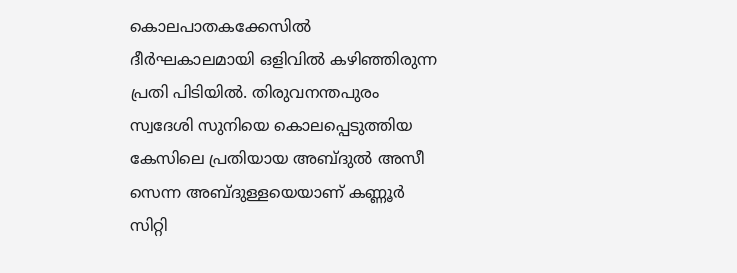കൊലപാതകക്കേസിൽ ദീർഘകാലമായി ഒളിവിൽ കഴിഞ്ഞിരുന്ന പ്രതി പിടിയിൽ. തിരുവനന്തപുരം സ്വദേശി സുനിയെ കൊലപ്പെടുത്തിയ കേസിലെ പ്രതിയായ അബ്ദുൽ അസീ സെന്ന അബ്ദുള്ളയെയാണ് കണ്ണൂർ സിറ്റി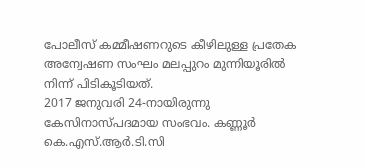പോലീസ് കമ്മീഷണറുടെ കീഴിലുള്ള പ്രതേക അന്വേഷണ സംഘം മലപ്പുറം മുന്നിയൂരിൽ നിന്ന് പിടികൂടിയത്.
2017 ജനുവരി 24-നായിരുന്നു കേസിനാസ്പദമായ സംഭവം. കണ്ണൂർ കെ.എസ്.ആർ.ടി.സി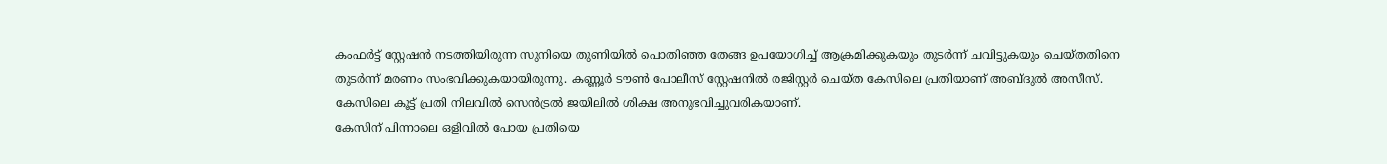കംഫർട്ട് സ്റ്റേഷൻ നടത്തിയിരുന്ന സുനിയെ തുണിയിൽ പൊതിഞ്ഞ തേങ്ങ ഉപയോഗിച്ച് ആക്രമിക്കുകയും തുടർന്ന് ചവിട്ടുകയും ചെയ്തതിനെ തുടർന്ന് മരണം സംഭവിക്കുകയായിരുന്നു. കണ്ണൂർ ടൗൺ പോലീസ് സ്റ്റേഷനിൽ രജിസ്റ്റർ ചെയ്ത കേസിലെ പ്രതിയാണ് അബ്ദുൽ അസീസ്. കേസിലെ കൂട്ട് പ്രതി നിലവിൽ സെൻട്രൽ ജയിലിൽ ശിക്ഷ അനുഭവിച്ചുവരികയാണ്.
കേസിന് പിന്നാലെ ഒളിവിൽ പോയ പ്രതിയെ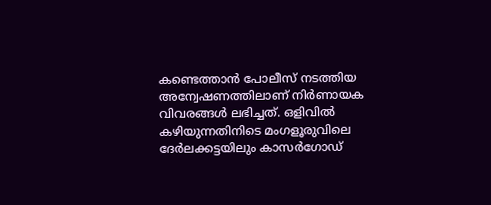കണ്ടെത്താൻ പോലീസ് നടത്തിയ അന്വേഷണത്തിലാണ് നിർണായക വിവരങ്ങൾ ലഭിച്ചത്. ഒളിവിൽ കഴിയുന്നതിനിടെ മംഗളൂരുവിലെ ദേർലക്കട്ടയിലും കാസർഗോഡ്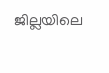ജില്ലയിലെ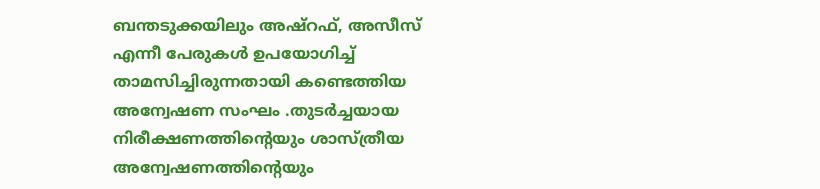ബന്തടുക്കയിലും അഷ്റഫ്, അസീസ് എന്നീ പേരുകൾ ഉപയോഗിച്ച് താമസിച്ചിരുന്നതായി കണ്ടെത്തിയ അന്വേഷണ സംഘം .തുടർച്ചയായ നിരീക്ഷണത്തിന്റെയും ശാസ്ത്രീയ അന്വേഷണത്തിന്റെയും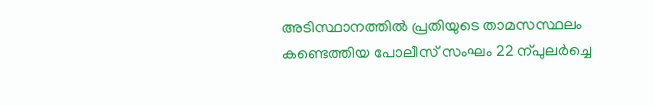അടിസ്ഥാനത്തിൽ പ്രതിയുടെ താമസസ്ഥലം കണ്ടെത്തിയ പോലീസ് സംഘം 22 ന്പുലർച്ചെ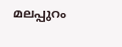മലപ്പുറം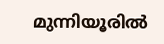മുന്നിയൂരിൽ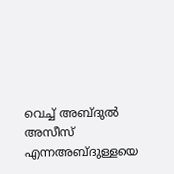വെച്ച് അബ്ദുൽ അസീസ് എന്നഅബ്ദുള്ളയെ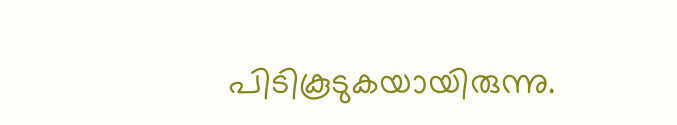പിടികൂടുകയായിരുന്നു.